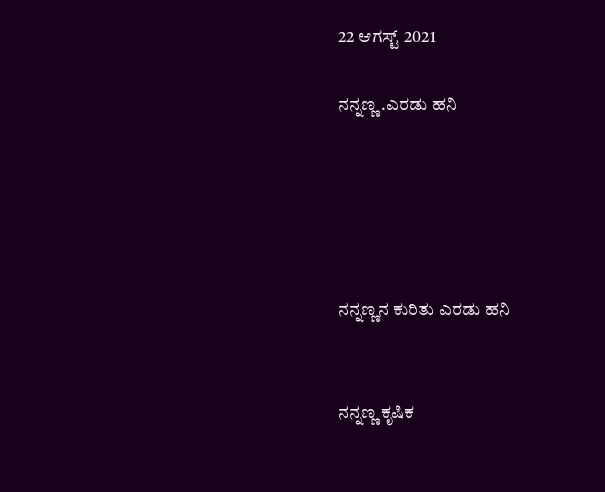22 ಆಗಸ್ಟ್ 2021

ನನ್ನಣ್ಣ .ಎರಡು ಹನಿ





ನನ್ನಣ್ಣನ ಕುರಿತು ಎರಡು ಹನಿ


ನನ್ನಣ್ಣ ಕೃಷಿಕ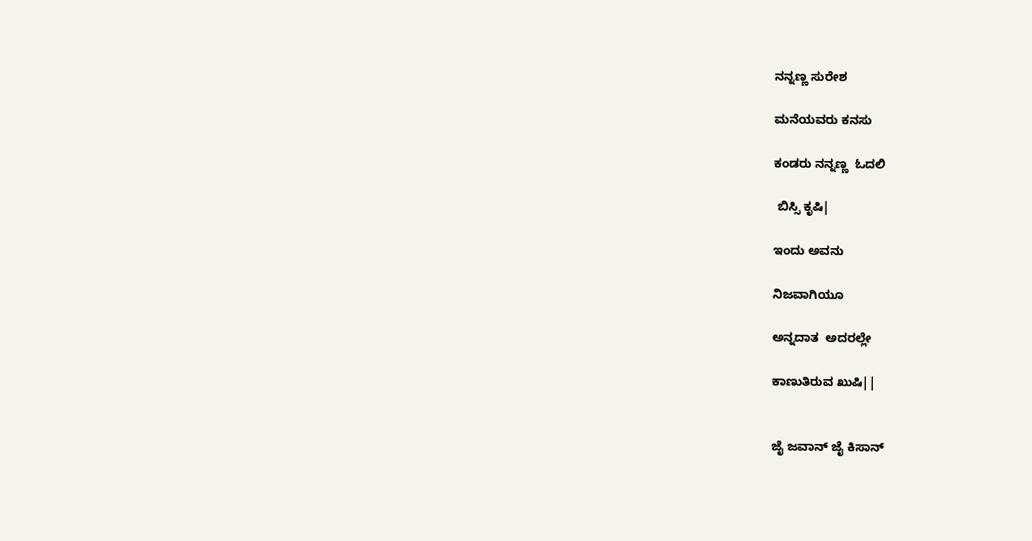ನನ್ನಣ್ಣ ಸುರೇಶ

ಮನೆಯವರು ಕನಸು

ಕಂಡರು ನನ್ನಣ್ಣ  ಓದಲಿ

 ಬಿಸ್ಸಿ ಕೃಷಿ|

ಇಂದು ಅವನು

ನಿಜವಾಗಿಯೂ

ಅನ್ನದಾತ  ಅದರಲ್ಲೇ

ಕಾಣುತಿರುವ ಖುಷಿ||


ಜೈ ಜವಾನ್ ಜೈ ಕಿಸಾನ್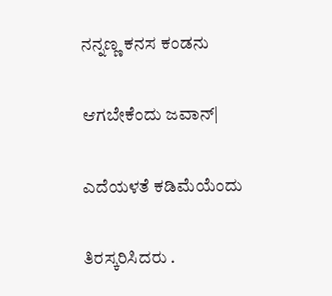ನನ್ನಣ್ಣ ಕನಸ ಕಂಡನು

ಆಗಬೇಕೆಂದು ಜವಾನ್|

ಎದೆಯಳತೆ ಕಡಿಮೆಯೆಂದು

ತಿರಸ್ಕರಿಸಿದರು .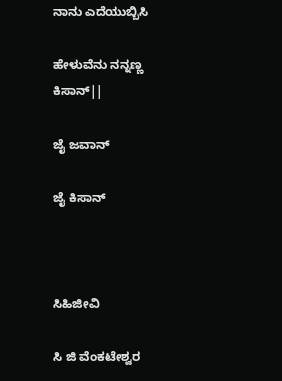ನಾನು ಎದೆಯುಬ್ಬಿಸಿ

ಹೇಳುವೆನು ನನ್ನಣ್ಣ ಕಿಸಾನ್||

ಜೈ ಜವಾನ್

ಜೈ ಕಿಸಾನ್



ಸಿಹಿಜೀವಿ

ಸಿ ಜಿ ವೆಂಕಟೇಶ್ವರ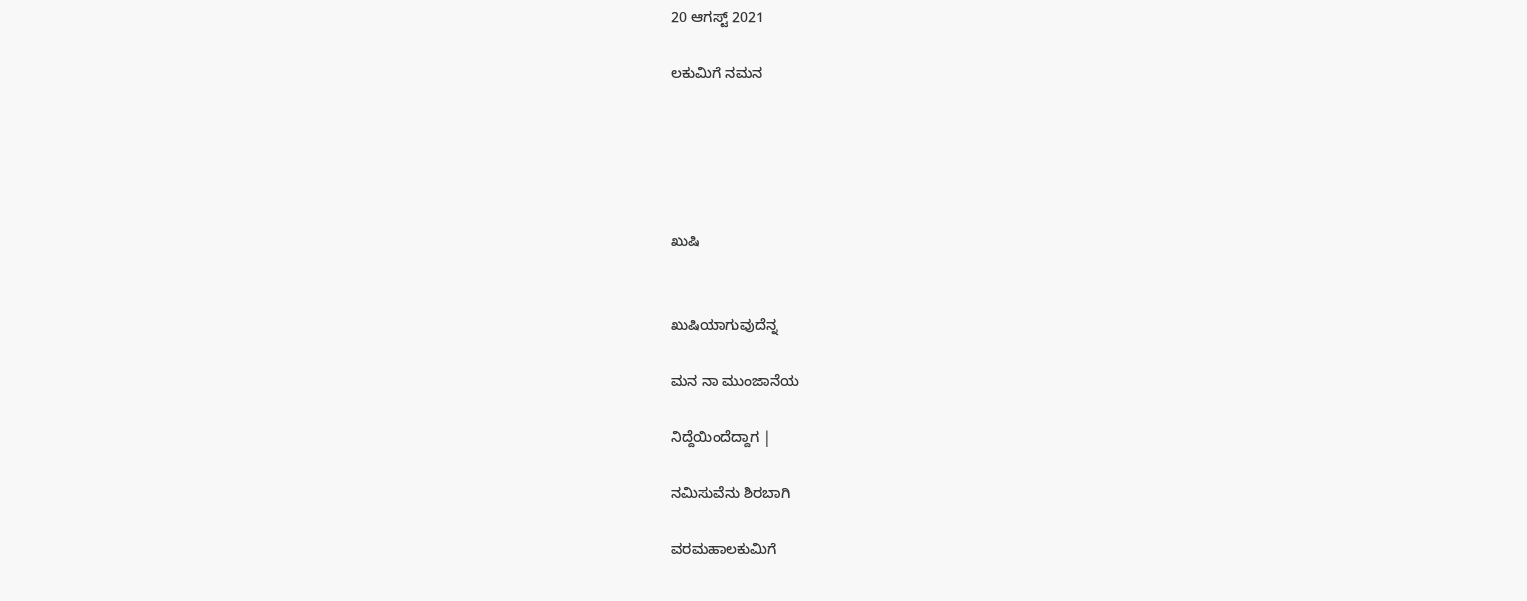20 ಆಗಸ್ಟ್ 2021

ಲಕುಮಿಗೆ ನಮನ





ಖುಷಿ


ಖುಷಿಯಾಗುವುದೆನ್ನ

ಮನ ನಾ ಮುಂಜಾನೆಯ

ನಿದ್ದೆಯಿಂದೆದ್ದಾಗ |

ನಮಿಸುವೆನು ಶಿರಬಾಗಿ

ವರಮಹಾಲಕುಮಿಗೆ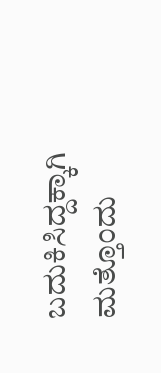ಬದುಕಿಸಿದ್ದಕ್ಕಾಗಿ ಮತ್ತೊಂದು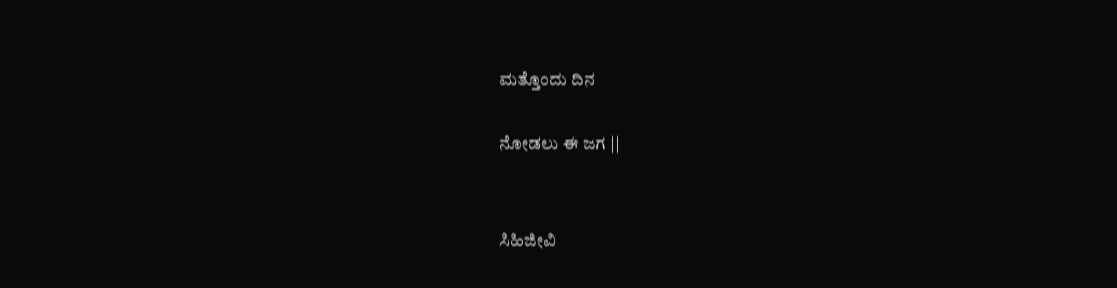ಮತ್ತೊಂದು ದಿನ

ನೋಡಲು ಈ ಜಗ ||


ಸಿಹಿಜೀವಿ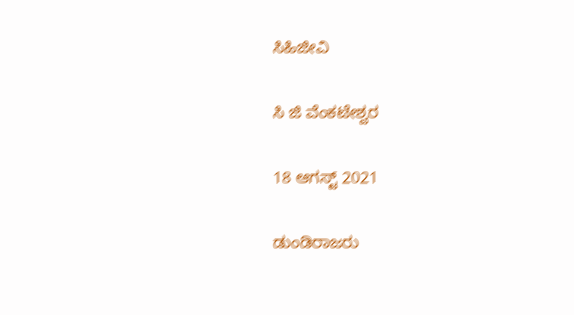ಸಿಹಿಜೀವಿ

ಸಿ ಜಿ ವೆಂಕಟೇಶ್ವರ

18 ಆಗಸ್ಟ್ 2021

ಡುಂಡಿರಾಜರು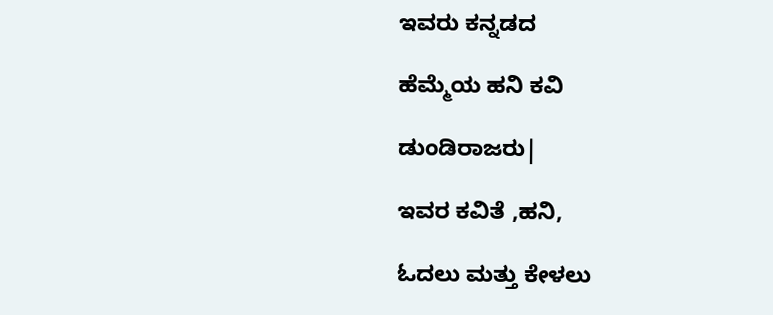ಇವರು ಕನ್ನಡದ

ಹೆಮ್ಮೆಯ ಹನಿ ಕವಿ

ಡುಂಡಿರಾಜರು|

ಇವರ ಕವಿತೆ ,ಹನಿ,

ಓದಲು ಮತ್ತು ಕೇಳಲು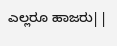ಎಲ್ಲರೂ ಹಾಜರು||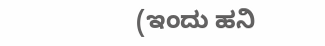(ಇಂದು ಹನಿ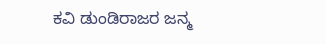ಕವಿ ಡುಂಡಿರಾಜರ ಜನ್ಮ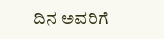ದಿನ ಅವರಿಗೆ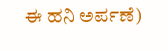ಈ ಹನಿ ಅರ್ಪಣೆ)